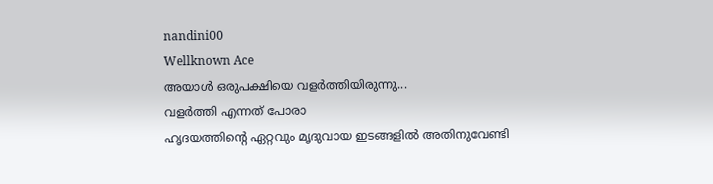nandini00
Wellknown Ace
അയാൾ ഒരുപക്ഷിയെ വളർത്തിയിരുന്നു...
വളർത്തി എന്നത് പോരാ
ഹൃദയത്തിന്റെ ഏറ്റവും മൃദുവായ ഇടങ്ങളിൽ അതിനുവേണ്ടി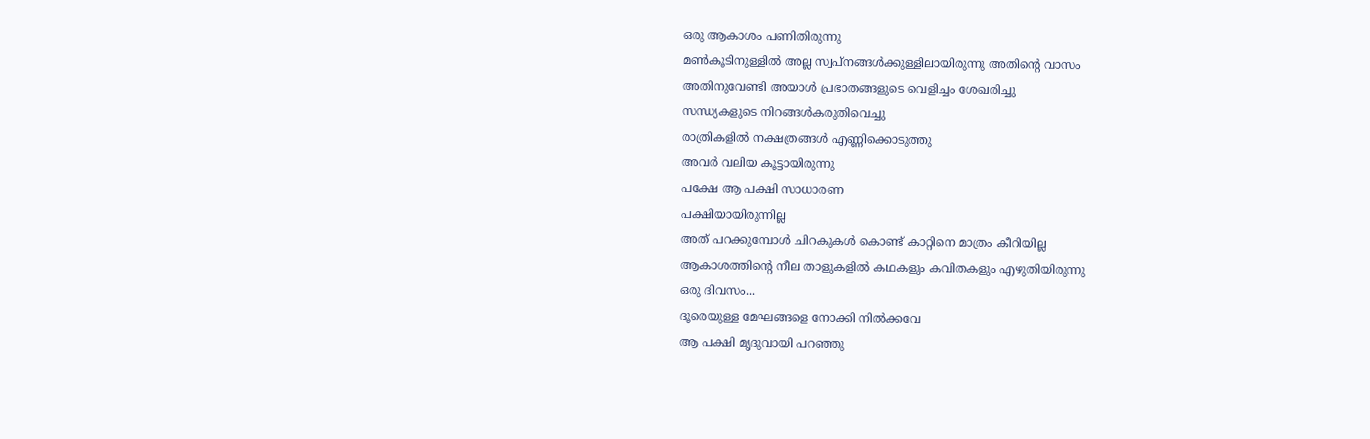ഒരു ആകാശം പണിതിരുന്നു
മൺകൂടിനുള്ളിൽ അല്ല സ്വപ്നങ്ങൾക്കുള്ളിലായിരുന്നു അതിന്റെ വാസം
അതിനുവേണ്ടി അയാൾ പ്രഭാതങ്ങളുടെ വെളിച്ചം ശേഖരിച്ചു
സന്ധ്യകളുടെ നിറങ്ങൾകരുതിവെച്ചു
രാത്രികളിൽ നക്ഷത്രങ്ങൾ എണ്ണിക്കൊടുത്തു
അവർ വലിയ കൂട്ടായിരുന്നു
പക്ഷേ ആ പക്ഷി സാധാരണ
പക്ഷിയായിരുന്നില്ല
അത് പറക്കുമ്പോൾ ചിറകുകൾ കൊണ്ട് കാറ്റിനെ മാത്രം കീറിയില്ല
ആകാശത്തിന്റെ നീല താളുകളിൽ കഥകളും കവിതകളും എഴുതിയിരുന്നു
ഒരു ദിവസം...
ദൂരെയുള്ള മേഘങ്ങളെ നോക്കി നിൽക്കവേ
ആ പക്ഷി മൃദുവായി പറഞ്ഞു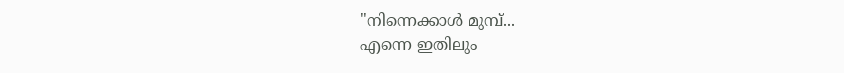"നിന്നെക്കാൾ മുമ്പ്...
എന്നെ ഇതിലും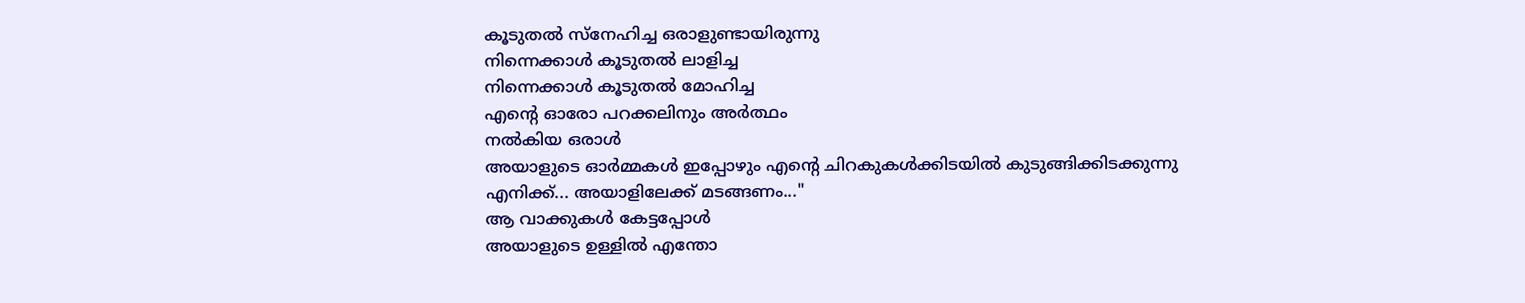കൂടുതൽ സ്നേഹിച്ച ഒരാളുണ്ടായിരുന്നു
നിന്നെക്കാൾ കൂടുതൽ ലാളിച്ച
നിന്നെക്കാൾ കൂടുതൽ മോഹിച്ച
എന്റെ ഓരോ പറക്കലിനും അർത്ഥം
നൽകിയ ഒരാൾ
അയാളുടെ ഓർമ്മകൾ ഇപ്പോഴും എന്റെ ചിറകുകൾക്കിടയിൽ കുടുങ്ങിക്കിടക്കുന്നു
എനിക്ക്... അയാളിലേക്ക് മടങ്ങണം..."
ആ വാക്കുകൾ കേട്ടപ്പോൾ
അയാളുടെ ഉള്ളിൽ എന്തോ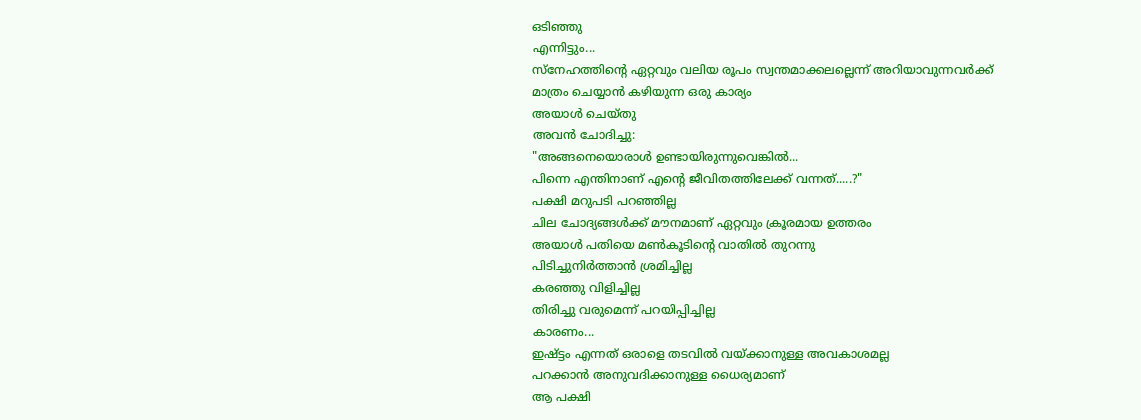ഒടിഞ്ഞു
എന്നിട്ടും...
സ്നേഹത്തിന്റെ ഏറ്റവും വലിയ രൂപം സ്വന്തമാക്കലല്ലെന്ന് അറിയാവുന്നവർക്ക് മാത്രം ചെയ്യാൻ കഴിയുന്ന ഒരു കാര്യം
അയാൾ ചെയ്തു
അവൻ ചോദിച്ചു:
"അങ്ങനെയൊരാൾ ഉണ്ടായിരുന്നുവെങ്കിൽ...
പിന്നെ എന്തിനാണ് എന്റെ ജീവിതത്തിലേക്ക് വന്നത്.....?"
പക്ഷി മറുപടി പറഞ്ഞില്ല
ചില ചോദ്യങ്ങൾക്ക് മൗനമാണ് ഏറ്റവും ക്രൂരമായ ഉത്തരം
അയാൾ പതിയെ മൺകൂടിന്റെ വാതിൽ തുറന്നു
പിടിച്ചുനിർത്താൻ ശ്രമിച്ചില്ല
കരഞ്ഞു വിളിച്ചില്ല
തിരിച്ചു വരുമെന്ന് പറയിപ്പിച്ചില്ല
കാരണം...
ഇഷ്ട്ടം എന്നത് ഒരാളെ തടവിൽ വയ്ക്കാനുള്ള അവകാശമല്ല
പറക്കാൻ അനുവദിക്കാനുള്ള ധൈര്യമാണ്
ആ പക്ഷി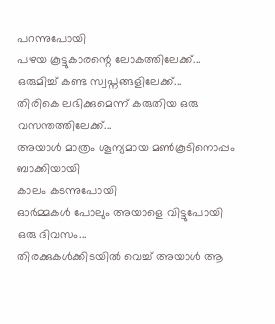പറന്നുപോയി
പഴയ കൂട്ടുകാരന്റെ ലോകത്തിലേക്ക്...
ഒരുമിച്ച് കണ്ട സ്വപ്നങ്ങളിലേക്ക്...
തിരികെ ലഭിക്കുമെന്ന് കരുതിയ ഒരു വസന്തത്തിലേക്ക്...
അയാൾ മാത്രം ശൂന്യമായ മൺകൂടിനൊപ്പം ബാക്കിയായി
കാലം കടന്നുപോയി
ഓർമ്മകൾ പോലും അയാളെ വിട്ടുപോയി
ഒരു ദിവസം...
തിരക്കുകൾക്കിടയിൽ വെച്ച് അയാൾ ആ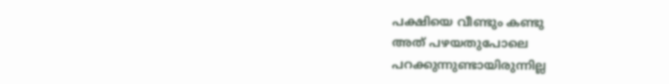പക്ഷിയെ വീണ്ടും കണ്ടു
അത് പഴയതുപോലെ പറക്കുന്നുണ്ടായിരുന്നില്ല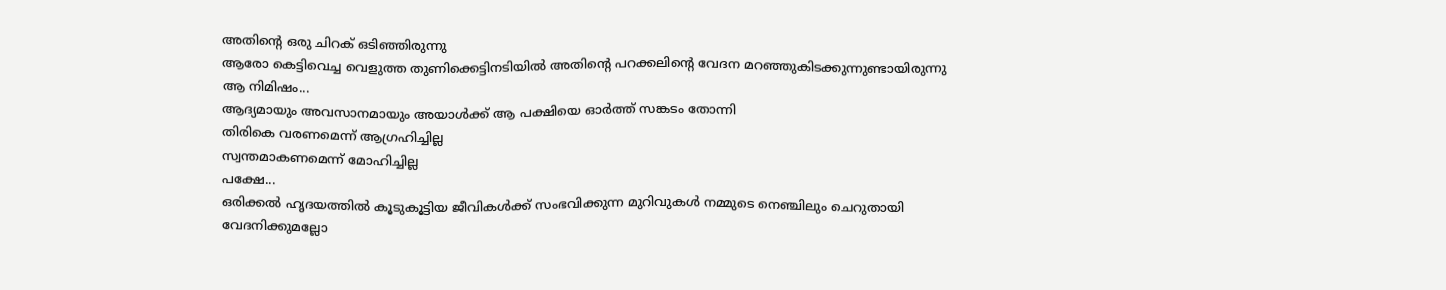അതിന്റെ ഒരു ചിറക് ഒടിഞ്ഞിരുന്നു
ആരോ കെട്ടിവെച്ച വെളുത്ത തുണിക്കെട്ടിനടിയിൽ അതിന്റെ പറക്കലിന്റെ വേദന മറഞ്ഞുകിടക്കുന്നുണ്ടായിരുന്നു
ആ നിമിഷം...
ആദ്യമായും അവസാനമായും അയാൾക്ക് ആ പക്ഷിയെ ഓർത്ത് സങ്കടം തോന്നി
തിരികെ വരണമെന്ന് ആഗ്രഹിച്ചില്ല
സ്വന്തമാകണമെന്ന് മോഹിച്ചില്ല
പക്ഷേ...
ഒരിക്കൽ ഹൃദയത്തിൽ കൂടുകൂട്ടിയ ജീവികൾക്ക് സംഭവിക്കുന്ന മുറിവുകൾ നമ്മുടെ നെഞ്ചിലും ചെറുതായി വേദനിക്കുമല്ലോ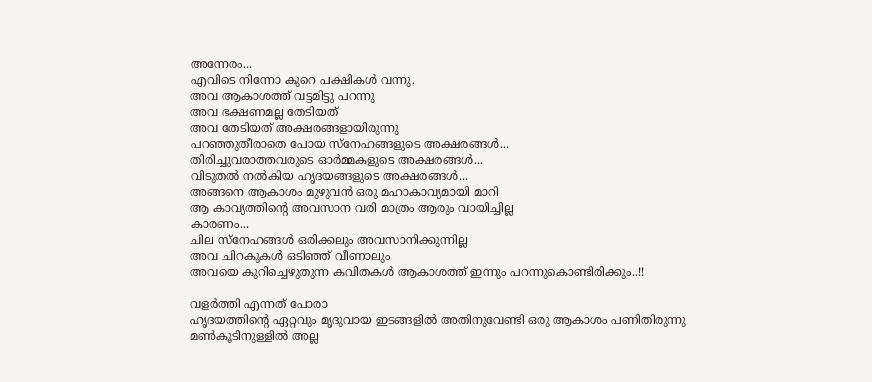അന്നേരം...
എവിടെ നിന്നോ കുറെ പക്ഷികൾ വന്നു.
അവ ആകാശത്ത് വട്ടമിട്ടു പറന്നു
അവ ഭക്ഷണമല്ല തേടിയത്
അവ തേടിയത് അക്ഷരങ്ങളായിരുന്നു
പറഞ്ഞുതീരാതെ പോയ സ്നേഹങ്ങളുടെ അക്ഷരങ്ങൾ...
തിരിച്ചുവരാത്തവരുടെ ഓർമ്മകളുടെ അക്ഷരങ്ങൾ...
വിടുതൽ നൽകിയ ഹൃദയങ്ങളുടെ അക്ഷരങ്ങൾ...
അങ്ങനെ ആകാശം മുഴുവൻ ഒരു മഹാകാവ്യമായി മാറി
ആ കാവ്യത്തിന്റെ അവസാന വരി മാത്രം ആരും വായിച്ചില്ല
കാരണം...
ചില സ്നേഹങ്ങൾ ഒരിക്കലും അവസാനിക്കുന്നില്ല
അവ ചിറകുകൾ ഒടിഞ്ഞ് വീണാലും
അവയെ കുറിച്ചെഴുതുന്ന കവിതകൾ ആകാശത്ത് ഇന്നും പറന്നുകൊണ്ടിരിക്കും..!!

വളർത്തി എന്നത് പോരാ
ഹൃദയത്തിന്റെ ഏറ്റവും മൃദുവായ ഇടങ്ങളിൽ അതിനുവേണ്ടി ഒരു ആകാശം പണിതിരുന്നു
മൺകൂടിനുള്ളിൽ അല്ല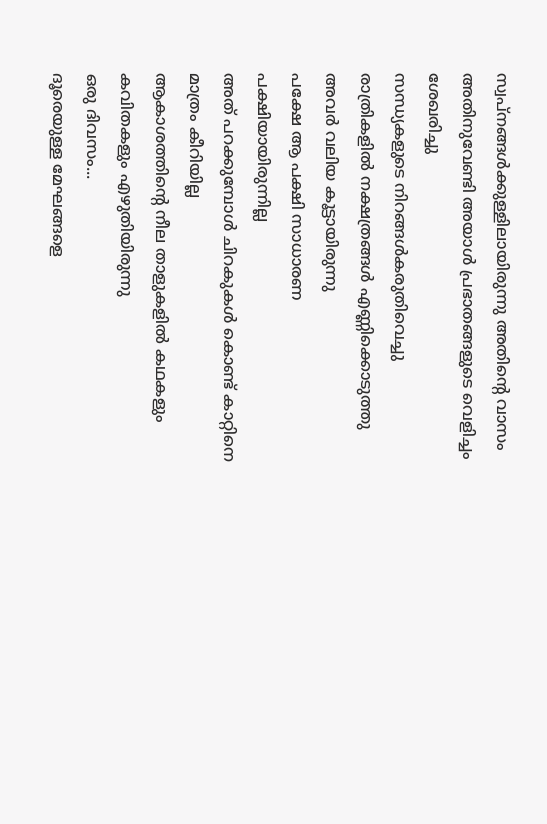സ്വപ്നങ്ങൾക്കുള്ളിലായിരുന്നു അതിന്റെ വാസം
അതിനുവേണ്ടി അയാൾ പ്രഭാതങ്ങളുടെ വെളിച്ചം ശേഖരിച്ചു
സന്ധ്യകളുടെ നിറങ്ങൾകരുതിവെച്ചു
രാത്രികളിൽ നക്ഷത്രങ്ങൾ എണ്ണിക്കൊടുത്തു
അവർ വലിയ കൂട്ടായിരുന്നു
പക്ഷേ ആ പക്ഷി സാധാരണ
പക്ഷിയായിരുന്നില്ല
അത് പറക്കുമ്പോൾ ചിറകുകൾ കൊണ്ട് കാറ്റിനെ മാത്രം കീറിയില്ല
ആകാശത്തിന്റെ നീല താളുകളിൽ കഥകളും കവിതകളും എഴുതിയിരുന്നു
ഒരു ദിവസം...
ദൂരെയുള്ള മേഘങ്ങളെ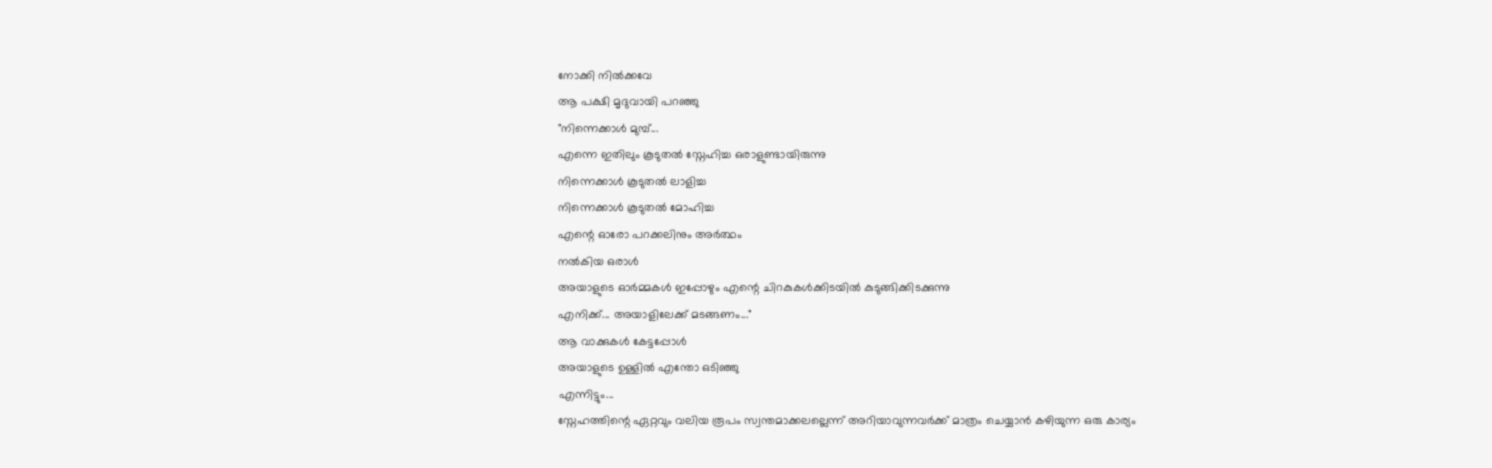നോക്കി നിൽക്കവേ
ആ പക്ഷി മൃദുവായി പറഞ്ഞു
"നിന്നെക്കാൾ മുമ്പ്...
എന്നെ ഇതിലും കൂടുതൽ സ്നേഹിച്ച ഒരാളുണ്ടായിരുന്നു
നിന്നെക്കാൾ കൂടുതൽ ലാളിച്ച
നിന്നെക്കാൾ കൂടുതൽ മോഹിച്ച
എന്റെ ഓരോ പറക്കലിനും അർത്ഥം
നൽകിയ ഒരാൾ
അയാളുടെ ഓർമ്മകൾ ഇപ്പോഴും എന്റെ ചിറകുകൾക്കിടയിൽ കുടുങ്ങിക്കിടക്കുന്നു
എനിക്ക്... അയാളിലേക്ക് മടങ്ങണം..."
ആ വാക്കുകൾ കേട്ടപ്പോൾ
അയാളുടെ ഉള്ളിൽ എന്തോ ഒടിഞ്ഞു
എന്നിട്ടും...
സ്നേഹത്തിന്റെ ഏറ്റവും വലിയ രൂപം സ്വന്തമാക്കലല്ലെന്ന് അറിയാവുന്നവർക്ക് മാത്രം ചെയ്യാൻ കഴിയുന്ന ഒരു കാര്യം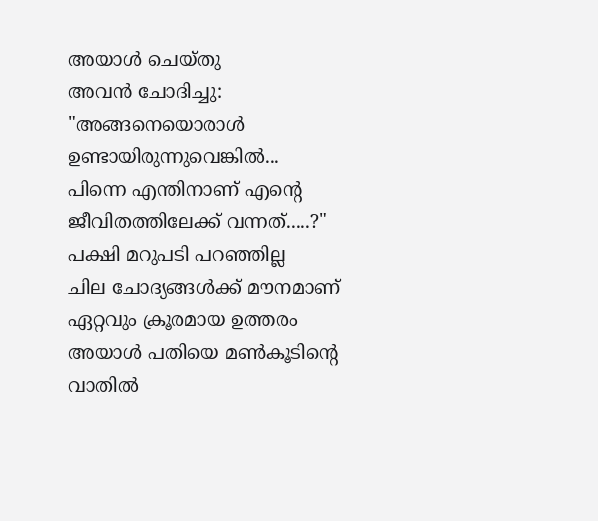അയാൾ ചെയ്തു
അവൻ ചോദിച്ചു:
"അങ്ങനെയൊരാൾ ഉണ്ടായിരുന്നുവെങ്കിൽ...
പിന്നെ എന്തിനാണ് എന്റെ ജീവിതത്തിലേക്ക് വന്നത്.....?"
പക്ഷി മറുപടി പറഞ്ഞില്ല
ചില ചോദ്യങ്ങൾക്ക് മൗനമാണ് ഏറ്റവും ക്രൂരമായ ഉത്തരം
അയാൾ പതിയെ മൺകൂടിന്റെ വാതിൽ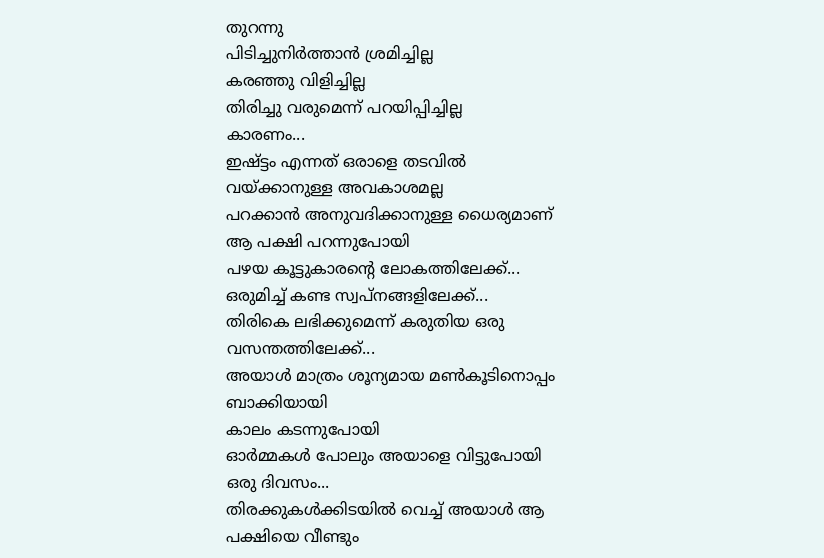തുറന്നു
പിടിച്ചുനിർത്താൻ ശ്രമിച്ചില്ല
കരഞ്ഞു വിളിച്ചില്ല
തിരിച്ചു വരുമെന്ന് പറയിപ്പിച്ചില്ല
കാരണം...
ഇഷ്ട്ടം എന്നത് ഒരാളെ തടവിൽ വയ്ക്കാനുള്ള അവകാശമല്ല
പറക്കാൻ അനുവദിക്കാനുള്ള ധൈര്യമാണ്
ആ പക്ഷി പറന്നുപോയി
പഴയ കൂട്ടുകാരന്റെ ലോകത്തിലേക്ക്...
ഒരുമിച്ച് കണ്ട സ്വപ്നങ്ങളിലേക്ക്...
തിരികെ ലഭിക്കുമെന്ന് കരുതിയ ഒരു വസന്തത്തിലേക്ക്...
അയാൾ മാത്രം ശൂന്യമായ മൺകൂടിനൊപ്പം ബാക്കിയായി
കാലം കടന്നുപോയി
ഓർമ്മകൾ പോലും അയാളെ വിട്ടുപോയി
ഒരു ദിവസം...
തിരക്കുകൾക്കിടയിൽ വെച്ച് അയാൾ ആ പക്ഷിയെ വീണ്ടും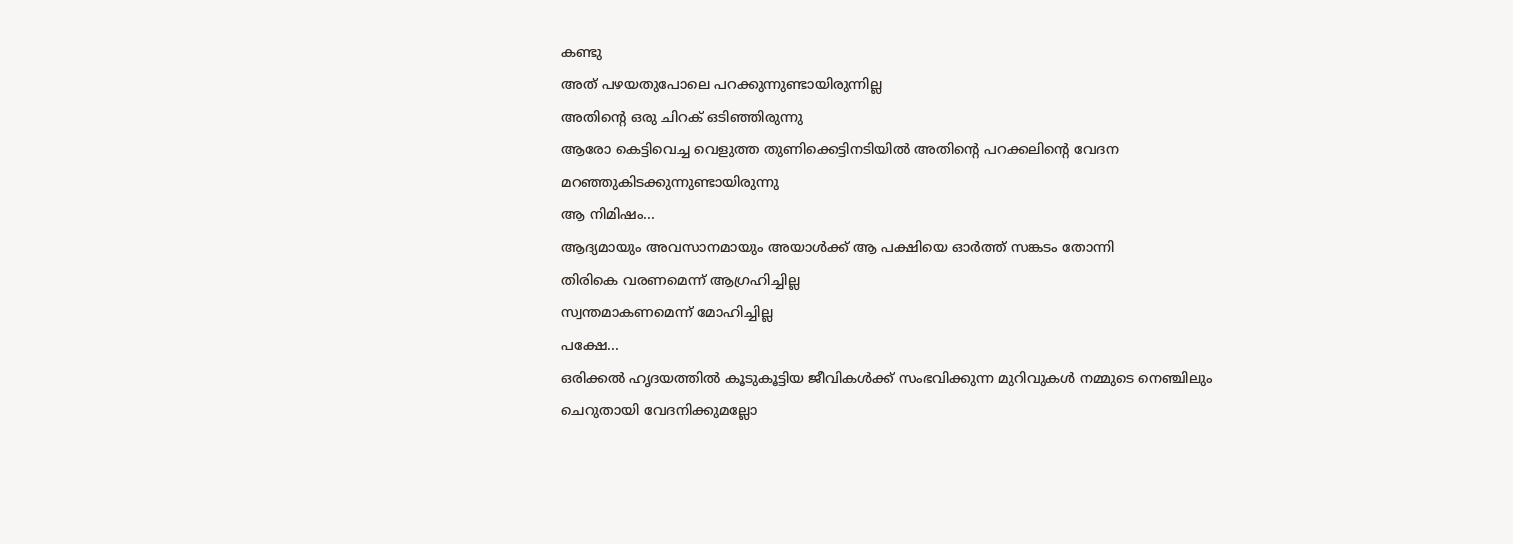കണ്ടു
അത് പഴയതുപോലെ പറക്കുന്നുണ്ടായിരുന്നില്ല
അതിന്റെ ഒരു ചിറക് ഒടിഞ്ഞിരുന്നു
ആരോ കെട്ടിവെച്ച വെളുത്ത തുണിക്കെട്ടിനടിയിൽ അതിന്റെ പറക്കലിന്റെ വേദന മറഞ്ഞുകിടക്കുന്നുണ്ടായിരുന്നു
ആ നിമിഷം...
ആദ്യമായും അവസാനമായും അയാൾക്ക് ആ പക്ഷിയെ ഓർത്ത് സങ്കടം തോന്നി
തിരികെ വരണമെന്ന് ആഗ്രഹിച്ചില്ല
സ്വന്തമാകണമെന്ന് മോഹിച്ചില്ല
പക്ഷേ...
ഒരിക്കൽ ഹൃദയത്തിൽ കൂടുകൂട്ടിയ ജീവികൾക്ക് സംഭവിക്കുന്ന മുറിവുകൾ നമ്മുടെ നെഞ്ചിലും ചെറുതായി വേദനിക്കുമല്ലോ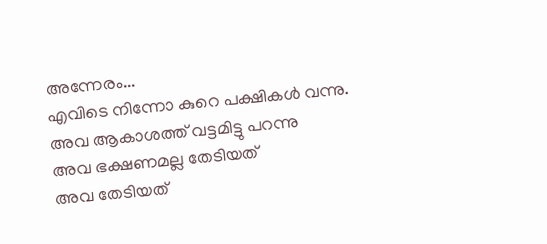അന്നേരം...
എവിടെ നിന്നോ കുറെ പക്ഷികൾ വന്നു.
അവ ആകാശത്ത് വട്ടമിട്ടു പറന്നു
അവ ഭക്ഷണമല്ല തേടിയത്
അവ തേടിയത്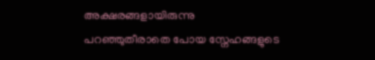അക്ഷരങ്ങളായിരുന്നു
പറഞ്ഞുതീരാതെ പോയ സ്നേഹങ്ങളുടെ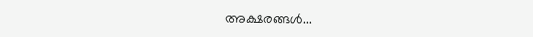അക്ഷരങ്ങൾ...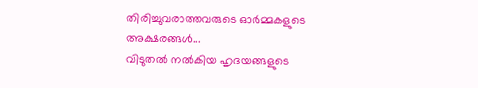തിരിച്ചുവരാത്തവരുടെ ഓർമ്മകളുടെ അക്ഷരങ്ങൾ...
വിടുതൽ നൽകിയ ഹൃദയങ്ങളുടെ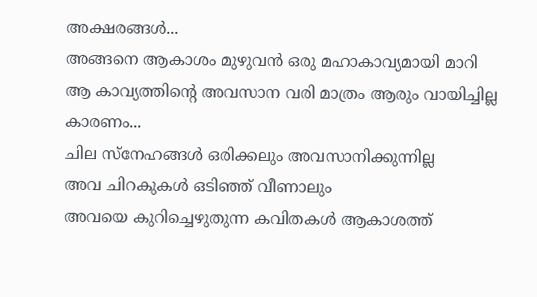അക്ഷരങ്ങൾ...
അങ്ങനെ ആകാശം മുഴുവൻ ഒരു മഹാകാവ്യമായി മാറി
ആ കാവ്യത്തിന്റെ അവസാന വരി മാത്രം ആരും വായിച്ചില്ല
കാരണം...
ചില സ്നേഹങ്ങൾ ഒരിക്കലും അവസാനിക്കുന്നില്ല
അവ ചിറകുകൾ ഒടിഞ്ഞ് വീണാലും
അവയെ കുറിച്ചെഴുതുന്ന കവിതകൾ ആകാശത്ത്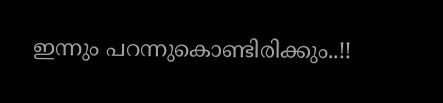ഇന്നും പറന്നുകൊണ്ടിരിക്കും..!!